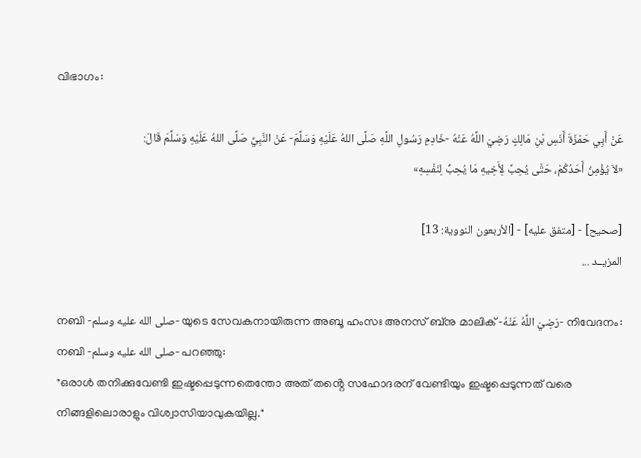വിഭാഗം:

عَنْ أَبِي حَمْزَةَ أَنَسِ بْنِ مَالِكٍ رَضِيَ اللَّهُ عَنْهُ -خَادِمِ رَسُولِ اللَّهِ صَلَّى اللهُ عَلَيْهِ وَسَلَّمَ- عَنْ النَّبِيِّ صَلَّى اللهُ عَلَيْهِ وَسَلَّمَ قَالَ:
«لاَ يُؤْمِنُ أَحَدُكُمْ، حَتَّى يُحِبَّ لِأَخِيهِ مَا يُحِبُّ لِنَفْسِهِ»

[صحيح] - [متفق عليه] - [الأربعون النووية: 13]
المزيــد ...

നബി -صلى الله عليه وسلم- യുടെ സേവകനായിരുന്ന അബൂ ഹംസഃ അനസ് ബ്‌നു മാലിക് -رَضِيَ اللَّهُ عَنْهُ- നിവേദനം: നബി -صلى الله عليه وسلم- പറഞ്ഞു:
"ഒരാൾ തനിക്കുവേണ്ടി ഇഷ്ടപ്പെടുന്നതെന്തോ അത് തൻ്റെ സഹോദരന് വേണ്ടിയും ഇഷ്ടപ്പെടുന്നത് വരെ നിങ്ങളിലൊരാളും വിശ്വാസിയാവുകയില്ല."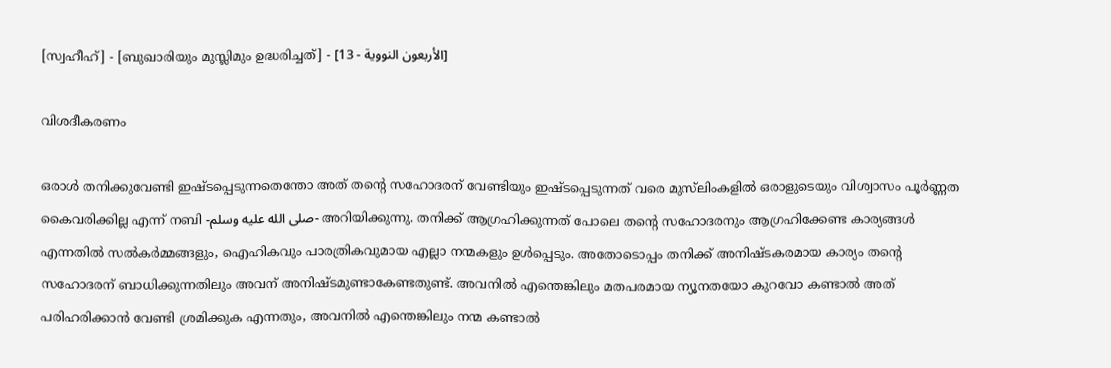[സ്വഹീഹ്] - [ബുഖാരിയും മുസ്ലിമും ഉദ്ധരിച്ചത്] - [الأربعون النووية - 13]

വിശദീകരണം

ഒരാൾ തനിക്കുവേണ്ടി ഇഷ്ടപ്പെടുന്നതെന്തോ അത് തൻ്റെ സഹോദരന് വേണ്ടിയും ഇഷ്ടപ്പെടുന്നത് വരെ മുസ്‌ലിംകളിൽ ഒരാളുടെയും വിശ്വാസം പൂർണ്ണത കൈവരിക്കില്ല എന്ന് നബി -صلى الله عليه وسلم- അറിയിക്കുന്നു. തനിക്ക് ആഗ്രഹിക്കുന്നത് പോലെ തൻ്റെ സഹോദരനും ആഗ്രഹിക്കേണ്ട കാര്യങ്ങൾ എന്നതിൽ സൽകർമ്മങ്ങളും, ഐഹികവും പാരത്രികവുമായ എല്ലാ നന്മകളും ഉൾപ്പെടും. അതോടൊപ്പം തനിക്ക് അനിഷ്ടകരമായ കാര്യം തൻ്റെ സഹോദരന് ബാധിക്കുന്നതിലും അവന് അനിഷ്ടമുണ്ടാകേണ്ടതുണ്ട്. അവനിൽ എന്തെങ്കിലും മതപരമായ ന്യൂനതയോ കുറവോ കണ്ടാൽ അത് പരിഹരിക്കാൻ വേണ്ടി ശ്രമിക്കുക എന്നതും, അവനിൽ എന്തെങ്കിലും നന്മ കണ്ടാൽ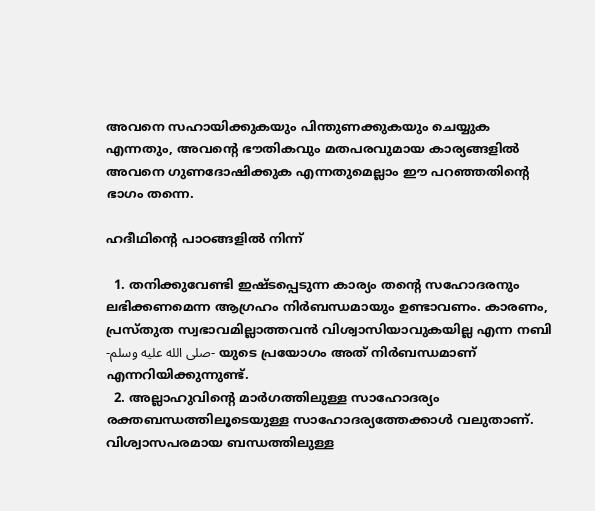അവനെ സഹായിക്കുകയും പിന്തുണക്കുകയും ചെയ്യുക എന്നതും, അവൻ്റെ ഭൗതികവും മതപരവുമായ കാര്യങ്ങളിൽ അവനെ ഗുണദോഷിക്കുക എന്നതുമെല്ലാം ഈ പറഞ്ഞതിൻ്റെ ഭാഗം തന്നെ.

ഹദീഥിൻ്റെ പാഠങ്ങളിൽ നിന്ന്

  1. തനിക്കുവേണ്ടി ഇഷ്ടപ്പെടുന്ന കാര്യം തൻ്റെ സഹോദരനും ലഭിക്കണമെന്ന ആഗ്രഹം നിർബന്ധമായും ഉണ്ടാവണം. കാരണം, പ്രസ്തുത സ്വഭാവമില്ലാത്തവൻ വിശ്വാസിയാവുകയില്ല എന്ന നബി -صلى الله عليه وسلم- യുടെ പ്രയോഗം അത് നിർബന്ധമാണ് എന്നറിയിക്കുന്നുണ്ട്.
  2. അല്ലാഹുവിൻ്റെ മാർഗത്തിലുള്ള സാഹോദര്യം രക്തബന്ധത്തിലൂടെയുള്ള സാഹോദര്യത്തേക്കാൾ വലുതാണ്. വിശ്വാസപരമായ ബന്ധത്തിലുള്ള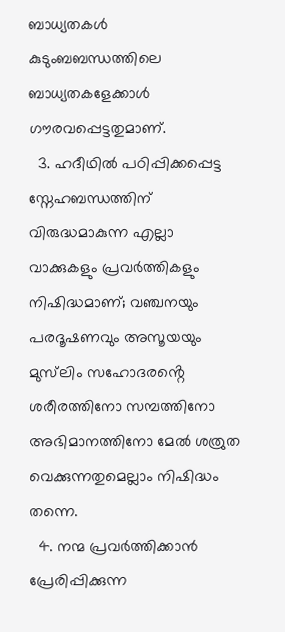ബാധ്യതകൾ കുടുംബബന്ധത്തിലെ ബാധ്യതകളേക്കാൾ ഗൗരവപ്പെട്ടതുമാണ്.
  3. ഹദീഥിൽ പഠിപ്പിക്കപ്പെട്ട സ്നേഹബന്ധത്തിന് വിരുദ്ധമാകുന്ന എല്ലാ വാക്കുകളും പ്രവർത്തികളും നിഷിദ്ധമാണ്; വഞ്ചനയും പരദൂഷണവും അസൂയയും മുസ്‌ലിം സഹോദരൻ്റെ ശരീരത്തിനോ സമ്പത്തിനോ അഭിമാനത്തിനോ മേൽ ശത്രുത വെക്കുന്നതുമെല്ലാം നിഷിദ്ധം തന്നെ.
  4. നന്മ പ്രവർത്തിക്കാൻ പ്രേരിപ്പിക്കുന്ന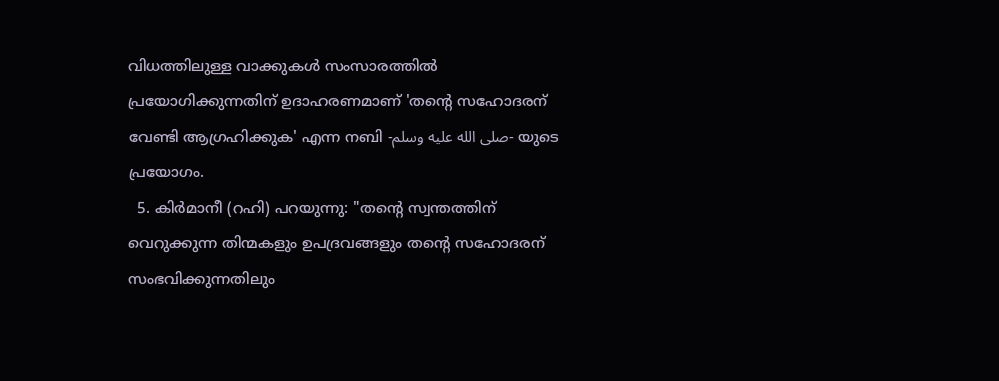വിധത്തിലുള്ള വാക്കുകൾ സംസാരത്തിൽ പ്രയോഗിക്കുന്നതിന് ഉദാഹരണമാണ് 'തൻ്റെ സഹോദരന് വേണ്ടി ആഗ്രഹിക്കുക' എന്ന നബി -صلى الله عليه وسلم- യുടെ പ്രയോഗം.
  5. കിർമാനീ (റഹി) പറയുന്നു: "തൻ്റെ സ്വന്തത്തിന് വെറുക്കുന്ന തിന്മകളും ഉപദ്രവങ്ങളും തൻ്റെ സഹോദരന് സംഭവിക്കുന്നതിലും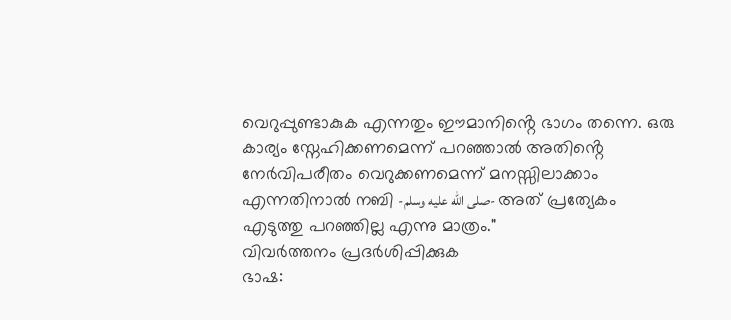വെറുപ്പുണ്ടാകുക എന്നതും ഈമാനിൻ്റെ ഭാഗം തന്നെ. ഒരു കാര്യം സ്നേഹിക്കണമെന്ന് പറഞ്ഞാൽ അതിൻ്റെ നേർവിപരീതം വെറുക്കണമെന്ന് മനസ്സിലാക്കാം എന്നതിനാൽ നബി -صلى الله عليه وسلم- അത് പ്രത്യേകം എടുത്തു പറഞ്ഞില്ല എന്നു മാത്രം."
വിവർത്തനം പ്രദർശിപ്പിക്കുക
ഭാഷ: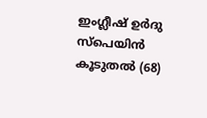ഇംഗ്ലീഷ് ഉർദു സ്‌പെയിൻ കൂടുതൽ (68)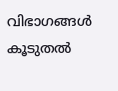വിഭാഗങ്ങൾ
കൂടുതൽ